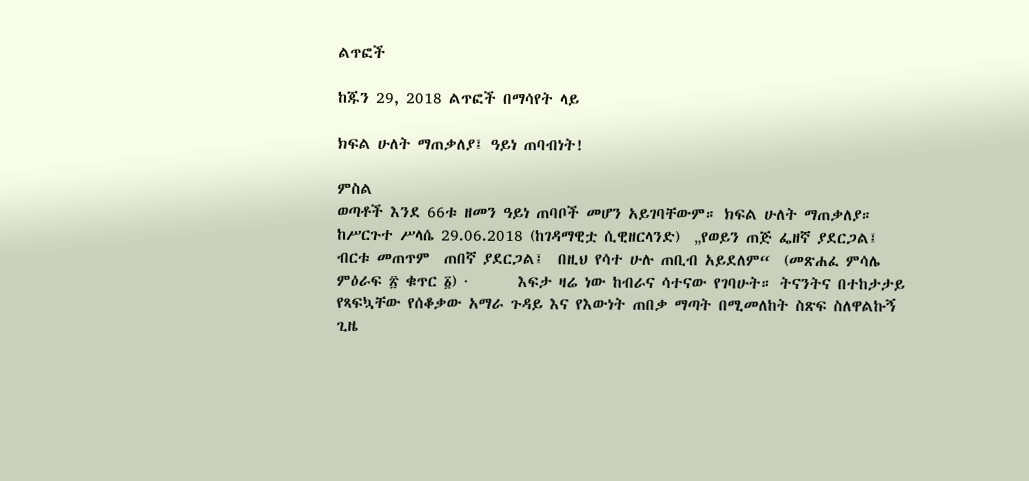ልጥፎች

ከጁን 29, 2018 ልጥፎች በማሳየት ላይ

ክፍል ሁለት ማጠቃለያ፤ ዓይነ ጠባብነት!

ምስል
ወጣቶች እንደ 66ቱ ዘመን ዓይነ ጠባቦች መሆን አይገባቸውም። ክፍል ሁለት ማጠቃለያ። ከሥርጉተ ሥላሴ 29.06.2018 (ከገዳማዊቷ ሲዊዘርላንድ)  „የወይን ጠጅ ፌዘኛ ያደርጋል፤ ብርቱ መጠጥም  ጠበኛ ያደርጋል፤  በዚህ የሳተ ሁሉ ጠቢብ አይደለም“  (መጽሐፈ ምሳሌ ምዕራፍ ፳ ቁጥር ፩) ·       እፍታ ዛሬ ነው ከብራና ሳተናው የገባሁት። ትናንትና በተከታታይ የጻፍኳቸው የሰቆቃው አማራ ጉዳይ እና የእውነት ጠበቃ ማጣት በሚመለከት ስጽፍ ስለዋልኩኝ ጊዜ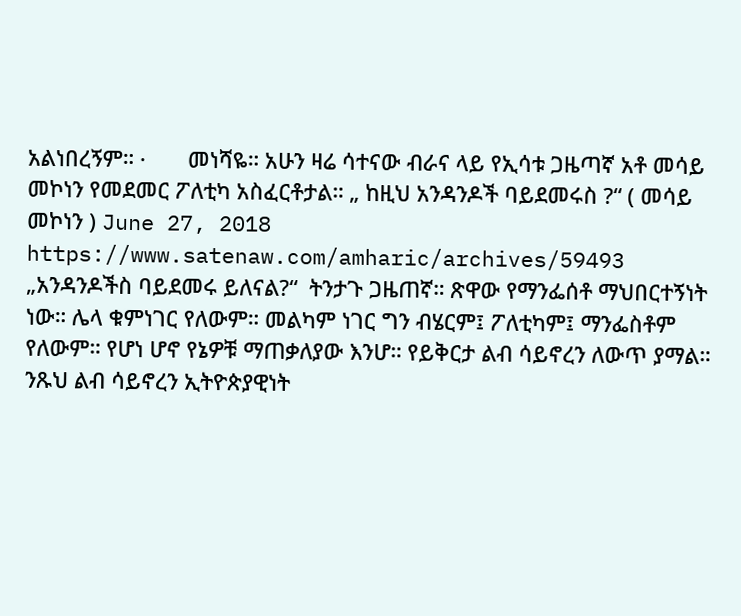አልነበረኝም። ·       መነሻዬ። አሁን ዛሬ ሳተናው ብራና ላይ የኢሳቱ ጋዜጣኛ አቶ መሳይ መኮነን የመደመር ፖለቲካ አስፈርቶታል። „ ከዚህ አንዳንዶች ባይደመሩስ ?“ ( መሳይ መኮነን ) June 27, 2018 https://www.satenaw.com/amharic/archives/59493 „አንዳንዶችስ ባይደመሩ ይለናል?“  ትንታጉ ጋዜጠኛ። ጽዋው የማንፌሰቶ ማህበርተኝነት ነው። ሌላ ቁምነገር የለውም። መልካም ነገር ግን ብሄርም፤ ፖለቲካም፤ ማንፌስቶም የለውም። የሆነ ሆኖ የኔዎቹ ማጠቃለያው እንሆ። የይቅርታ ልብ ሳይኖረን ለውጥ ያማል። ንጹህ ልብ ሳይኖረን ኢትዮጵያዊነት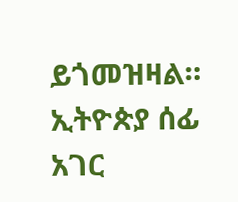ይጎመዝዛል። ኢትዮጵያ ሰፊ አገር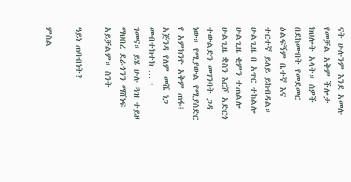ናት ሁሉንም እንደ አመሉ የመቻል አቅም ችሎታ ክህሎት አላት። ሰዎች በደከሙበት የመደመር ዕልፍኝም ቤተኛ እና ተርተኛ ይለይ ይከብዳል። ሁልጊዜ በ አጥር ተከልሎ ሁልጊዜ ቂምን ተጠልሎ ሁልጊዜ ቋስን እርሾ አድርጎ ተውልድን መገንባት ጋዳ ነው። የሚያውል የሚያሰድር የ አምክንዮ አቅም ጠፋ፤ አጅንዳ የለም መሼ ነጋ መብተክተክ … ·        ገመና። ይሄ ሁሉ ጓዝ ተይዞ ማህበረ ደራጎንን ማሸነፍ አይቻልም። ስንት

ዓይነ ጠባብነት?

ምስል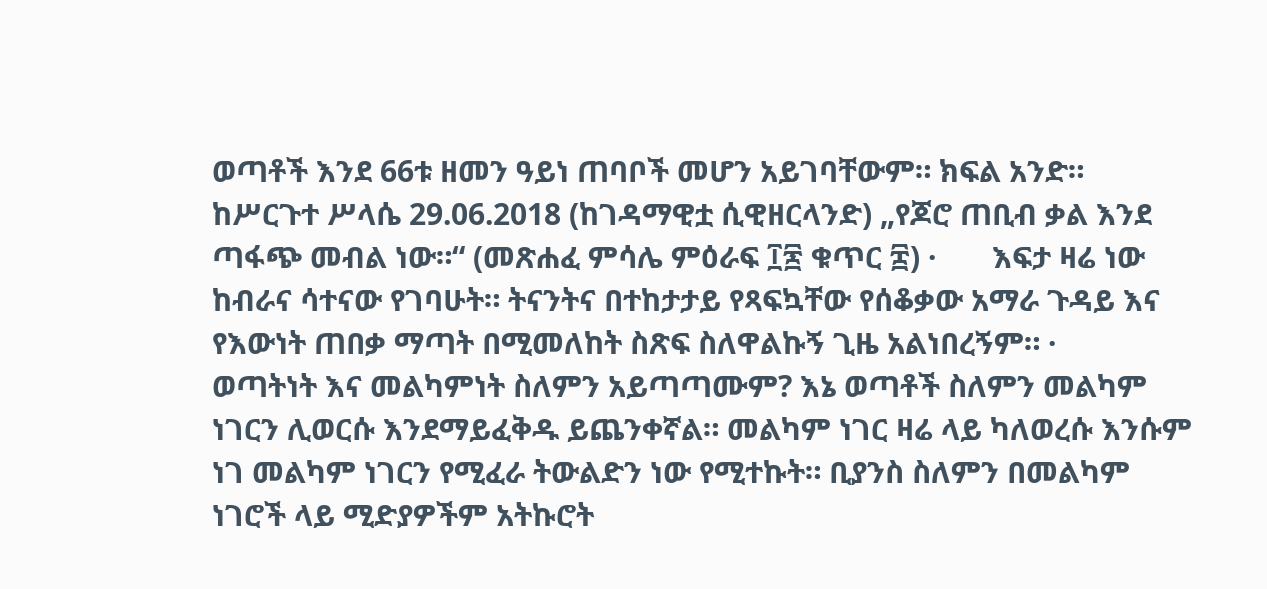ወጣቶች እንደ 66ቱ ዘመን ዓይነ ጠባቦች መሆን አይገባቸውም። ክፍል አንድ። ከሥርጉተ ሥላሴ 29.06.2018 (ከገዳማዊቷ ሲዊዘርላንድ) „የጆሮ ጠቢብ ቃል እንደ ጣፋጭ መብል ነው።“ (መጽሐፈ ምሳሌ ምዕራፍ ፲፷ ቁጥር ፰) ·       እፍታ ዛሬ ነው ከብራና ሳተናው የገባሁት። ትናንትና በተከታታይ የጻፍኳቸው የሰቆቃው አማራ ጉዳይ እና የእውነት ጠበቃ ማጣት በሚመለከት ስጽፍ ስለዋልኩኝ ጊዜ አልነበረኝም። ·        ወጣትነት እና መልካምነት ስለምን አይጣጣሙም? እኔ ወጣቶች ስለምን መልካም ነገርን ሊወርሱ እንደማይፈቅዱ ይጨንቀኛል። መልካም ነገር ዛሬ ላይ ካለወረሱ እንሱም ነገ መልካም ነገርን የሚፈራ ትውልድን ነው የሚተኩት። ቢያንስ ስለምን በመልካም ነገሮች ላይ ሚድያዎችም አትኩሮት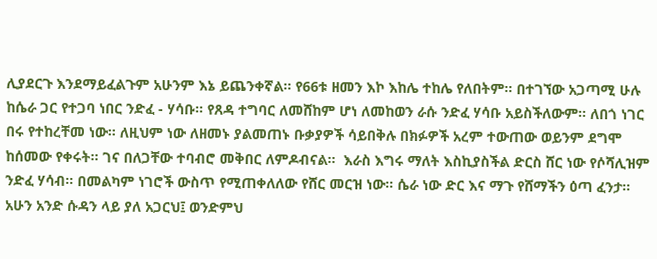ሊያደርጉ እንደማይፈልጉም አሁንም እኔ ይጨንቀኛል። የ66ቱ ዘመን እኮ እከሌ ተከሌ የለበትም። በተገኘው አጋጣሚ ሁሉ ከሴራ ጋር የተጋባ ነበር ንድፈ - ሃሳቡ። የጸዳ ተግባር ለመሸከም ሆነ ለመከወን ራሱ ንድፈ ሃሳቡ አይስችለውም። ለበጎ ነገር በሩ የተከረቸመ ነው። ለዚህም ነው ለዘመኑ ያልመጠኑ ቡቃያዎች ሳይበቅሉ በክፉዎች አረም ተውጠው ወይንም ደግሞ ከሰመው የቀሩት። ገና በለጋቸው ተባብሮ መቅበር ለምዶብናል።  እራስ እግሩ ማለት እስኪያስችል ድርስ ሸር ነው የሶሻሊዝም ንድፈ ሃሳብ። በመልካም ነገሮች ውስጥ የሚጠቀለለው የሸር መርዝ ነው። ሴራ ነው ድር እና ማጉ የሸማችን ዕጣ ፈንታ።  አሁን አንድ ሱዳን ላይ ያለ አጋርህ፤ ወንድምህ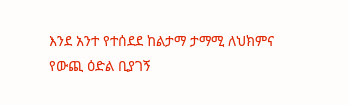እንደ አንተ የተሰደደ ከልታማ ታማሚ ለህክምና የውጪ ዕድል ቢያገኝ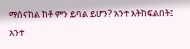ማሰናከል ከቶ ምን ይባል ይሆን? አንተ አትከፍልበት፤ አንተ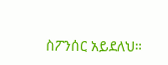ስፖንሰር አይደለህ።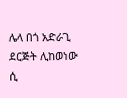ሌላ በጎ አድራጊ ደርጅት ሊከወነው ሲ